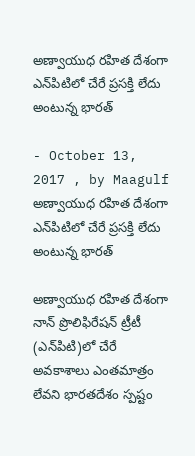అణ్వాయుధ రహిత దేశంగా ఎన్‌పిటిలో చేరే ప్రసక్తి లేదు అంటున్న భారత్‌

- October 13, 2017 , by Maagulf
అణ్వాయుధ రహిత దేశంగా ఎన్‌పిటిలో చేరే ప్రసక్తి లేదు అంటున్న భారత్‌

అణ్వాయుధ రహిత దేశంగా నాన్‌ ప్రొలిఫిరేషన్‌ ట్రీటీ (ఎన్‌పిటి)లో చేరే అవకాశాలు ఎంతమాత్రం లేవని భారతదేశం స్పష్టం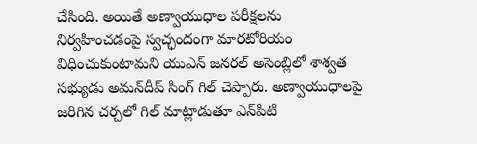చేసింది. అయితే అణ్వాయుధాల పరీక్షలను నిర్వహించడంపై స్వచ్ఛందంగా మారటోరియం విధించుకుంటామని యుఎన్‌ జనరల్‌ అసెంబ్లిలో శాశ్వత సభ్యుడు అమన్‌దీప్‌ సింగ్‌ గిల్‌ చెప్పారు. అణ్వాయుధాలపై జరిగిన చర్చలో గిల్‌ మాట్లాడుతూ ఎన్‌పిటి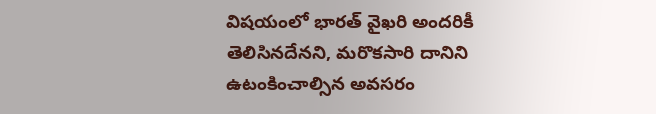విషయంలో భారత్‌ వైఖరి అందరికీ తెలిసినదేనని, మరొకసారి దానిని ఉటంకించాల్సిన అవసరం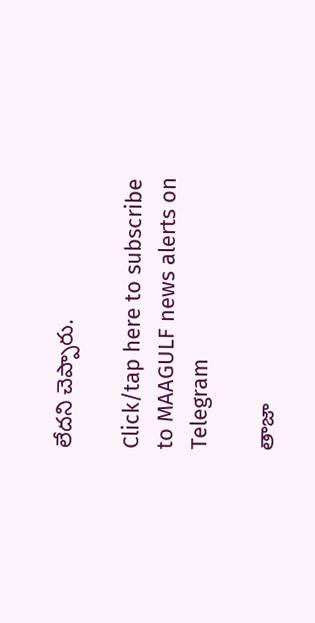లేదని చెప్పారు.

Click/tap here to subscribe to MAAGULF news alerts on Telegram

తాజా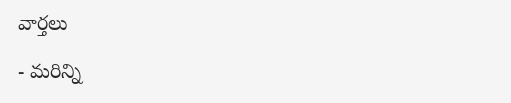వార్తలు

- మరిన్ని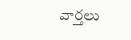వార్తలు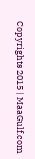Copyrights 2015 | MaaGulf.com